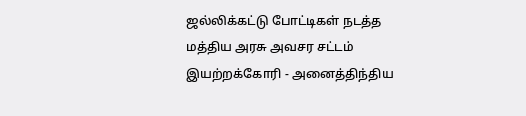ஜல்லிக்கட்டு போட்டிகள் நடத்த மத்திய அரசு அவசர சட்டம் இயற்றக்கோரி - அனைத்திந்திய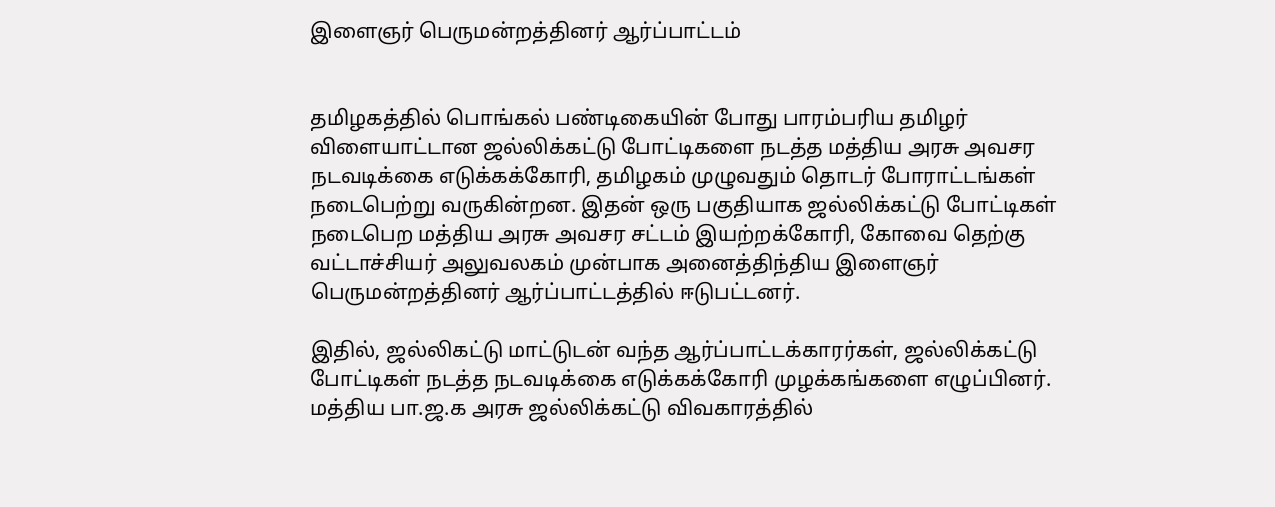இளைஞர் பெருமன்றத்தினர் ஆர்ப்பாட்டம்


தமிழகத்தில் பொங்கல் பண்டிகையின் போது பாரம்பரிய தமிழர் விளையாட்டான ஜல்லிக்கட்டு போட்டிகளை நடத்த மத்திய அரசு அவசர நடவடிக்கை எடுக்கக்கோரி, தமிழகம் முழுவதும் தொடர் போராட்டங்கள் நடைபெற்று வருகின்றன. இதன் ஒரு பகுதியாக ஜல்லிக்கட்டு போட்டிகள் நடைபெற மத்திய அரசு அவசர சட்டம் இயற்றக்கோரி, கோவை தெற்கு வட்டாச்சியர் அலுவலகம் முன்பாக அனைத்திந்திய இளைஞர் பெருமன்றத்தினர் ஆர்ப்பாட்டத்தில் ஈடுபட்டனர்.

இதில், ஜல்லிகட்டு மாட்டுடன் வந்த ஆர்ப்பாட்டக்காரர்கள், ஜல்லிக்கட்டு போட்டிகள் நடத்த நடவடிக்கை எடுக்கக்கோரி முழக்கங்களை எழுப்பினர். மத்திய பா.ஜ.க அரசு ஜல்லிக்கட்டு விவகாரத்தில்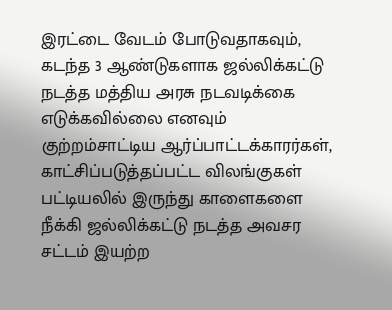இரட்டை வேடம் போடுவதாகவும், கடந்த 3 ஆண்டுகளாக ஜல்லிக்கட்டு நடத்த மத்திய அரசு நடவடிக்கை எடுக்கவில்லை எனவும் குற்றம்சாட்டிய ஆர்ப்பாட்டக்காரர்கள், காட்சிப்படுத்தப்பட்ட விலங்குகள் பட்டியலில் இருந்து காளைகளை நீக்கி ஜல்லிக்கட்டு நடத்த அவசர சட்டம் இயற்ற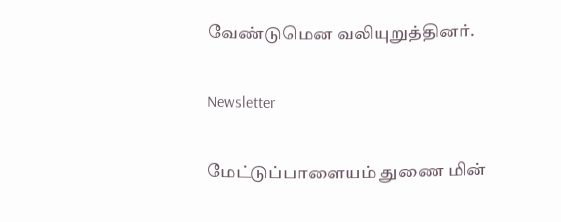வேண்டுமென வலியுறுத்தினர்.

Newsletter

மேட்டுப்பாளையம் துணை மின்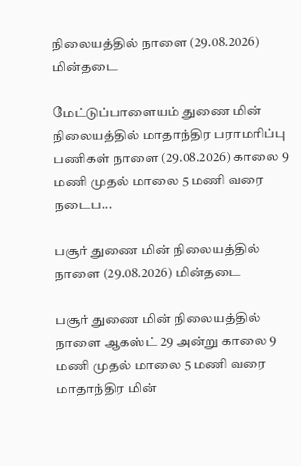நிலையத்தில் நாளை (29.08.2026) மின்தடை

மேட்டுப்பாளையம் துணை மின் நிலையத்தில் மாதாந்திர பராமரிப்பு பணிகள் நாளை (29.08.2026) காலை 9 மணி முதல் மாலை 5 மணி வரை நடைப...

பசூர் துணை மின் நிலையத்தில் நாளை (29.08.2026) மின்தடை

பசூர் துணை மின் நிலையத்தில் நாளை ஆகஸ்ட் 29 அன்று காலை 9 மணி முதல் மாலை 5 மணி வரை மாதாந்திர மின்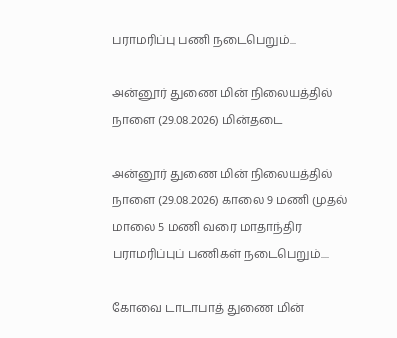பராமரிப்பு பணி நடைபெறும்...

அன்னூர் துணை மின் நிலையத்தில் நாளை (29.08.2026) மின்தடை

அன்னூர் துணை மின் நிலையத்தில் நாளை (29.08.2026) காலை 9 மணி முதல் மாலை 5 மணி வரை மாதாந்திர பராமரிப்புப் பணிகள் நடைபெறும்....

கோவை டாடாபாத் துணை மின்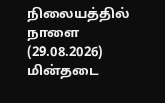நிலையத்தில் நாளை (29.08.2026) மின்தடை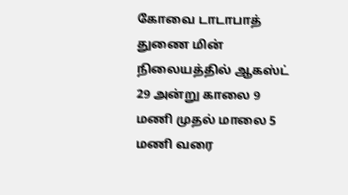கோவை டாடாபாத் துணை மின் நிலையத்தில் ஆகஸ்ட் 29 அன்று காலை 9 மணி முதல் மாலை 5 மணி வரை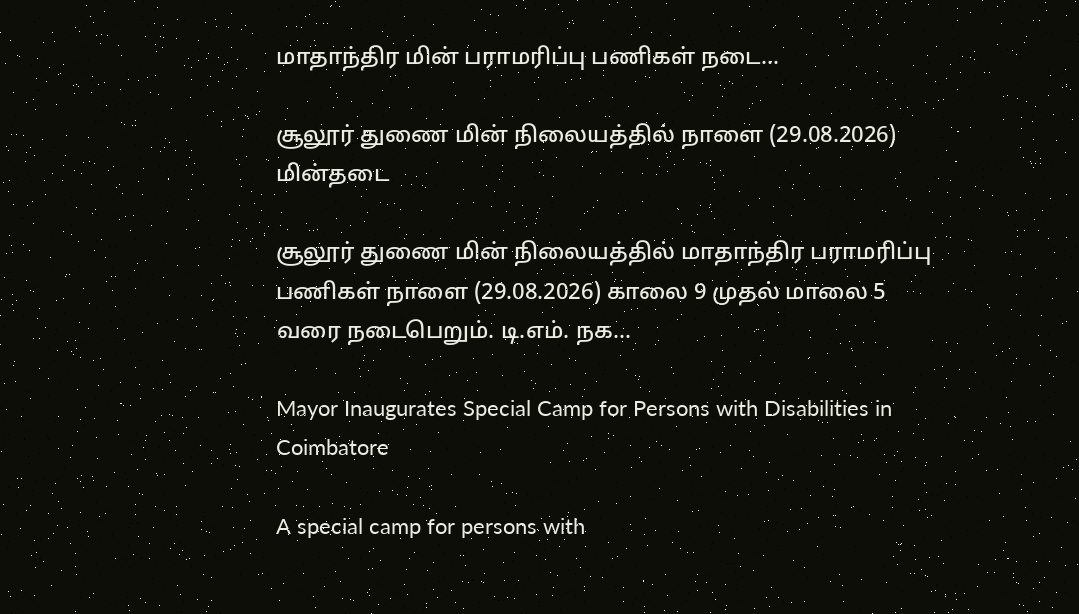மாதாந்திர மின் பராமரிப்பு பணிகள் நடை...

சூலூர் துணை மின் நிலையத்தில் நாளை (29.08.2026) மின்தடை

சூலூர் துணை மின் நிலையத்தில் மாதாந்திர பராமரிப்பு பணிகள் நாளை (29.08.2026) காலை 9 முதல் மாலை 5 வரை நடைபெறும். டி.எம். நக...

Mayor Inaugurates Special Camp for Persons with Disabilities in Coimbatore

A special camp for persons with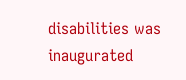disabilities was inaugurated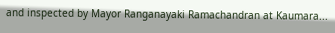and inspected by Mayor Ranganayaki Ramachandran at Kaumara...